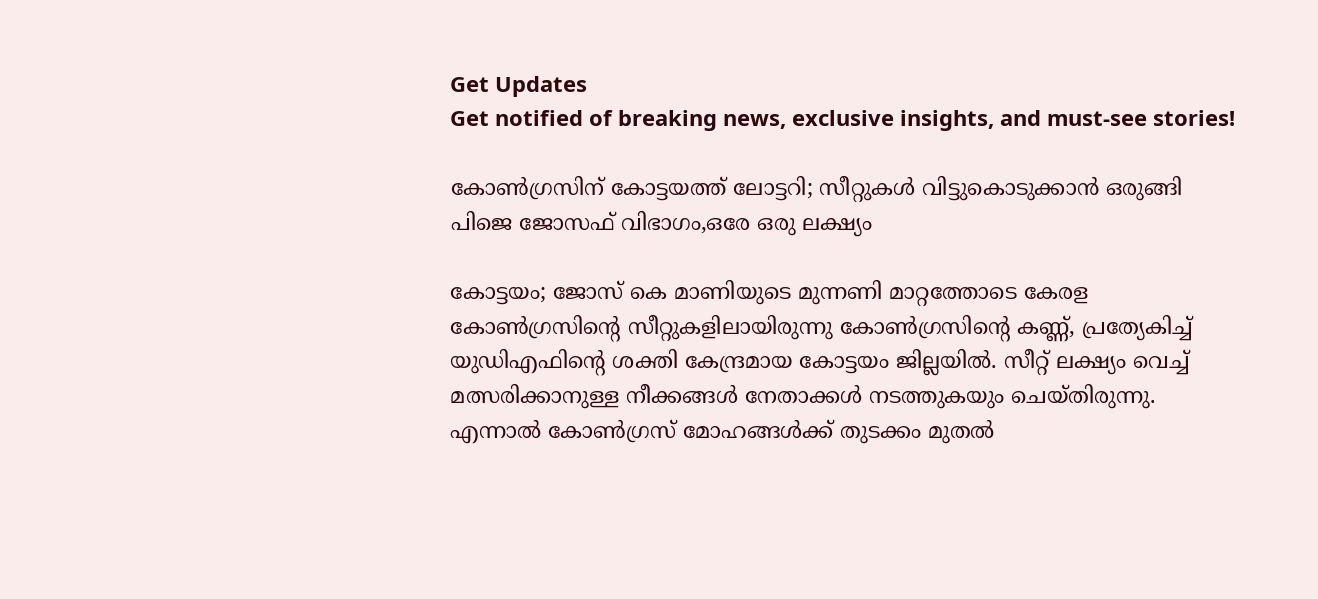Get Updates
Get notified of breaking news, exclusive insights, and must-see stories!

കോൺഗ്രസിന് കോട്ടയത്ത് ലോട്ടറി; സീറ്റുകൾ വിട്ടുകൊടുക്കാൻ ഒരുങ്ങി പിജെ ജോസഫ് വിഭാഗം,ഒരേ ഒരു ലക്ഷ്യം

കോട്ടയം; ജോസ് കെ മാണിയുടെ മുന്നണി മാറ്റത്തോടെ കേരള കോൺഗ്രസിന്റെ സീറ്റുകളിലായിരുന്നു കോൺഗ്രസിന്റെ കണ്ണ്, പ്രത്യേകിച്ച് യുഡിഎഫിന്റെ ശക്തി കേന്ദ്രമായ കോട്ടയം ജില്ലയിൽ. സീറ്റ് ലക്ഷ്യം വെച്ച് മത്സരിക്കാനുള്ള നീക്കങ്ങൾ നേതാക്കൾ നടത്തുകയും ചെയ്തിരുന്നു. എന്നാൽ കോൺഗ്രസ് മോഹങ്ങൾക്ക് തുടക്കം മുതൽ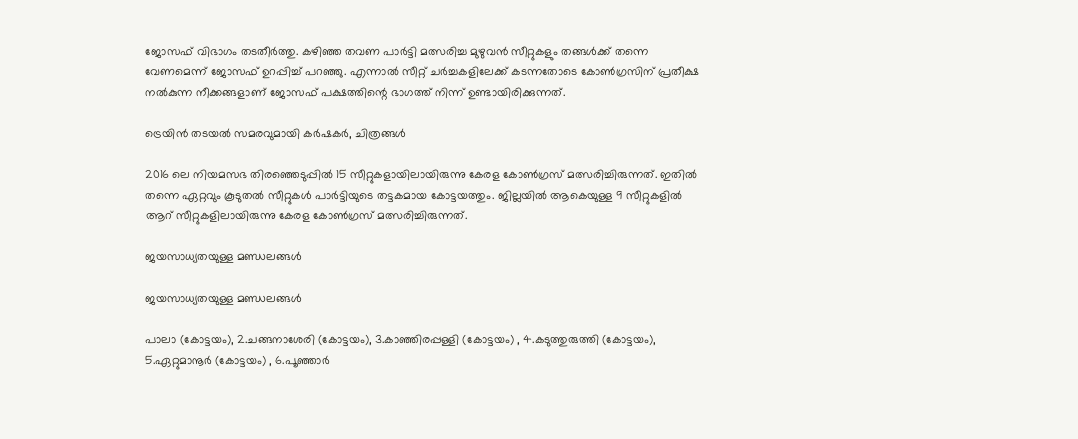ജോസഫ് വിഭാഗം തടതീർത്തു. കഴിഞ്ഞ തവണ പാർട്ടി മത്സരിച്ച മുഴുവൻ സീറ്റുകളും തങ്ങൾക്ക് തന്നെ വേണമെന്ന് ജോസഫ് ഉറപ്പിച്ച് പറഞ്ഞു. എന്നാൽ സീറ്റ് ചർച്ചകളിലേക്ക് കടന്നതോടെ കോൺഗ്രസിന് പ്രതീക്ഷ നൽകുന്ന നീക്കങ്ങളാണ് ജോസഫ് പക്ഷത്തിന്റെ ഭാഗത്ത് നിന്ന് ഉണ്ടായിരിക്കുന്നത്.

ട്രെയിന്‍ തടയല്‍ സമരവുമായി കര്‍ഷകര്‍, ചിത്രങ്ങള്‍

2016 ലെ നിയമസഭ തിരഞ്ഞെടുപ്പിൽ 15 സീറ്റുകളായിലായിരുന്നു കേരള കോൺഗ്രസ് മത്സരിച്ചിരുന്നത്. ഇതിൽ തന്നെ ഏറ്റവും കൂടുതൽ സീറ്റുകൾ പാർട്ടിയുടെ തട്ടകമായ കോട്ടയത്തും. ജില്ലയിൽ ആകെയുള്ള 9 സീറ്റുകളിൽ ആറ് സീറ്റുകളിലായിരുന്നു കേരള കോൺഗ്രസ് മത്സരിച്ചിരുന്നത്.

ജയസാധ്യതയുള്ള മണ്ഡലങ്ങൾ

ജയസാധ്യതയുള്ള മണ്ഡലങ്ങൾ

പാലാ (കോട്ടയം), 2.ചങ്ങനാശേരി (കോട്ടയം), 3.കാഞ്ഞിരപ്പള്ളി (കോട്ടയം) , 4.കടുത്തുരുത്തി (കോട്ടയം), 5.ഏറ്റുമാനൂർ (കോട്ടയം) , 6.പൂഞ്ഞാർ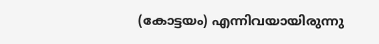(കോട്ടയം) എന്നിവയായിരുന്നു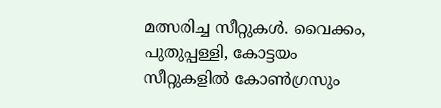മത്സരിച്ച സീറ്റുകൾ. വൈക്കം, പുതുപ്പള്ളി, കോട്ടയം സീറ്റുകളില്‍ കോണ്‍ഗ്രസും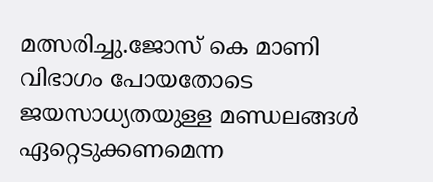മത്സരിച്ചു.ജോസ് കെ മാണി വിഭാഗം പോയതോടെ ജയസാധ്യതയുള്ള മണ്ഡലങ്ങൾ ഏറ്റെടുക്കണമെന്ന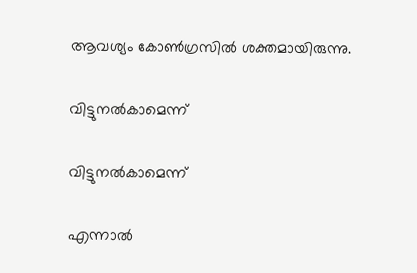ആവശ്യം കോൺഗ്രസിൽ ശക്തമായിരുന്നു.

വിട്ടുനൽകാമെന്ന്

വിട്ടുനൽകാമെന്ന്

എന്നാൽ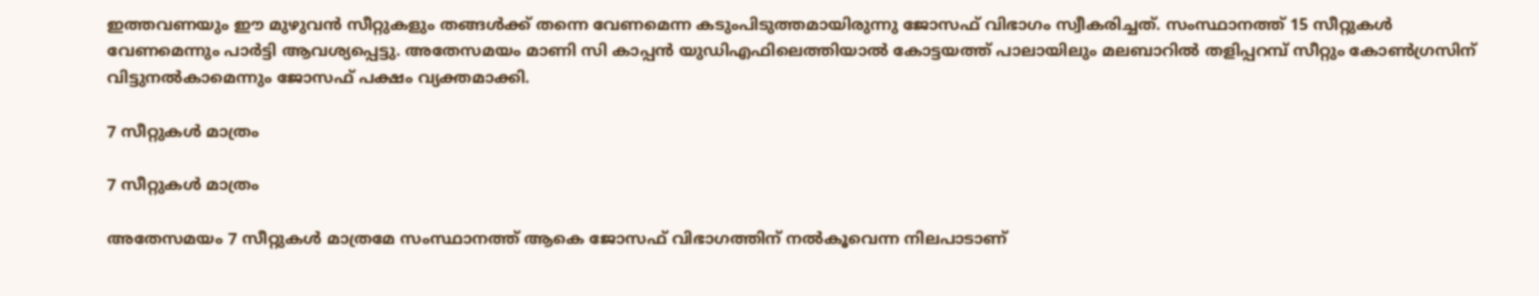ഇത്തവണയും ഈ മുഴുവൻ സീറ്റുകളും തങ്ങൾക്ക് തന്നെ വേണമെന്ന കടുംപിടുത്തമായിരുന്നു ജോസഫ് വിഭാഗം സ്വീകരിച്ചത്. സംസ്ഥാനത്ത് 15 സീറ്റുകൾ വേണമെന്നും പാർട്ടി ആവശ്യപ്പെട്ടു. അതേസമയം മാണി സി കാപ്പൻ യുഡിഎഫിലെത്തിയാൽ കോട്ടയത്ത് പാലായിലും മലബാറിൽ തളിപ്പറമ്പ് സീറ്റും കോൺഗ്രസിന് വിട്ടുനൽകാമെന്നും ജോസഫ് പക്ഷം വ്യക്തമാക്കി.

7 സീറ്റുകൾ മാത്രം

7 സീറ്റുകൾ മാത്രം

അതേസമയം 7 സീറ്റുകൾ മാത്രമേ സംസ്ഥാനത്ത് ആകെ ജോസഫ് വിഭാഗത്തിന് നൽകൂവെന്ന നിലപാടാണ്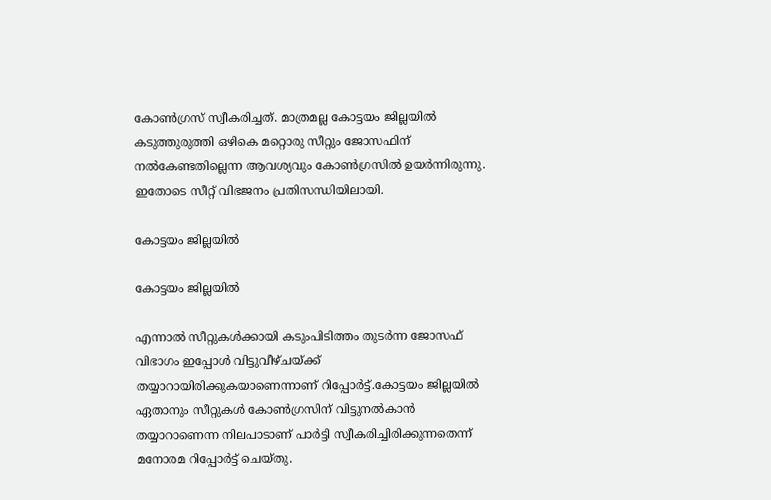കോൺഗ്രസ് സ്വീകരിച്ചത്. മാത്രമല്ല കോട്ടയം ജില്ലയിൽ കടുത്തുരുത്തി ഒഴികെ മറ്റൊരു സീറ്റും ജോസഫിന് നൽകേണ്ടതില്ലെന്ന ആവശ്യവും കോൺഗ്രസിൽ ഉയർന്നിരുന്നു. ഇതോടെ സീറ്റ് വിഭജനം പ്രതിസന്ധിയിലായി.

കോട്ടയം ജില്ലയിൽ

കോട്ടയം ജില്ലയിൽ

എന്നാൽ സീറ്റുകൾക്കായി കടുംപിടിത്തം തുടർന്ന ജോസഫ് വിഭാഗം ഇപ്പോൾ വിട്ടുവീഴ്ചയ്ക്ക് തയ്യാറായിരിക്കുകയാണെന്നാണ് റിപ്പോർട്ട്.കോട്ടയം ജില്ലയിൽ ഏതാനും സീറ്റുകൾ കോൺഗ്രസിന് വിട്ടുനൽകാൻ തയ്യാറാണെന്ന നിലപാടാണ് പാർട്ടി സ്വീകരിച്ചിരിക്കുന്നതെന്ന് മനോരമ റിപ്പോർട്ട് ചെയ്തു.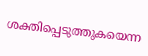ശക്തിപ്പെടുത്തുകയെന്ന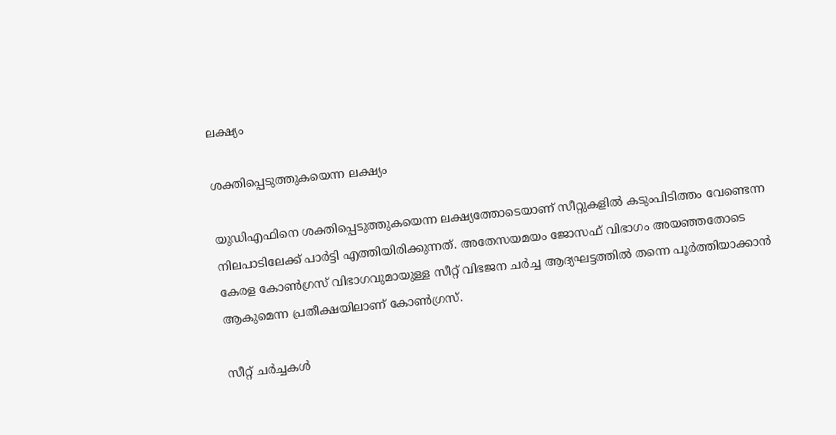ലക്ഷ്യം

ശക്തിപ്പെടുത്തുകയെന്ന ലക്ഷ്യം

യുഡിഎഫിനെ ശക്തിപ്പെടുത്തുകയെന്ന ലക്ഷ്യത്തോടെയാണ് സീറ്റുകളിൽ കടുംപിടിത്തം വേണ്ടെന്ന നിലപാടിലേക്ക് പാർട്ടി എത്തിയിരിക്കുന്നത്. അതേസയമയം ജോസഫ് വിഭാഗം അയഞ്ഞതോടെ കേരള കോൺഗ്രസ് വിഭാഗവുമായുള്ള സീറ്റ് വിഭജന ചർച്ച ആദ്യഘട്ടത്തിൽ തന്നെ പൂർത്തിയാക്കാൻ ആകുമെന്ന പ്രതീക്ഷയിലാണ് കോൺഗ്രസ്.

സീറ്റ് ചർച്ചകൾ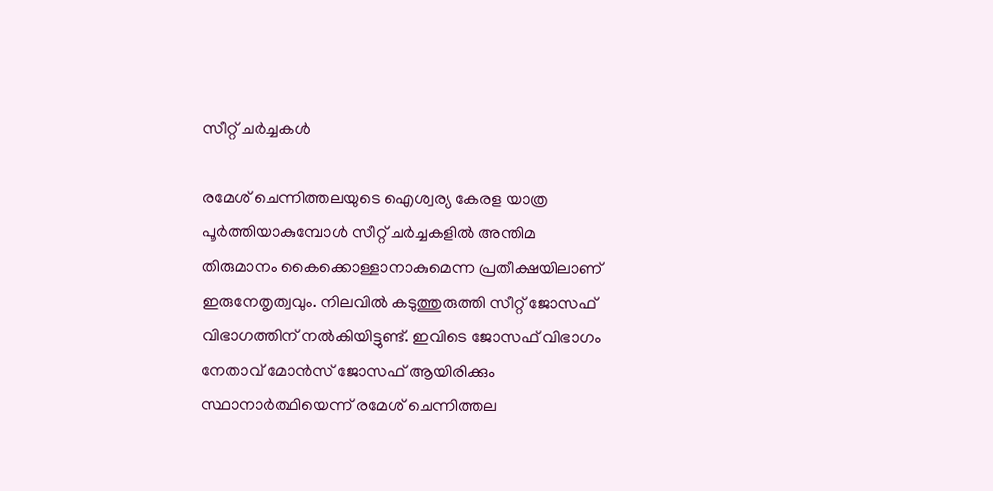സീറ്റ് ചർച്ചകൾ

രമേശ് ചെന്നിത്തലയുടെ ഐശ്വര്യ കേരള യാത്ര പൂർത്തിയാകുമ്പോൾ സീറ്റ് ചർച്ചകളിൽ അന്തിമ തിരുമാനം കൈക്കൊള്ളാനാകുമെന്ന പ്രതീക്ഷയിലാണ് ഇരുനേതൃത്വവും. നിലവിൽ കടുത്തുരുത്തി സീറ്റ് ജോസഫ് വിഭാഗത്തിന് നൽകിയിട്ടുണ്ട്. ഇവിടെ ജോസഫ് വിഭാഗം നേതാവ് മോൻസ് ജോസഫ് ആയിരിക്കും സ്ഥാനാർത്ഥിയെന്ന് രമേശ് ചെന്നിത്തല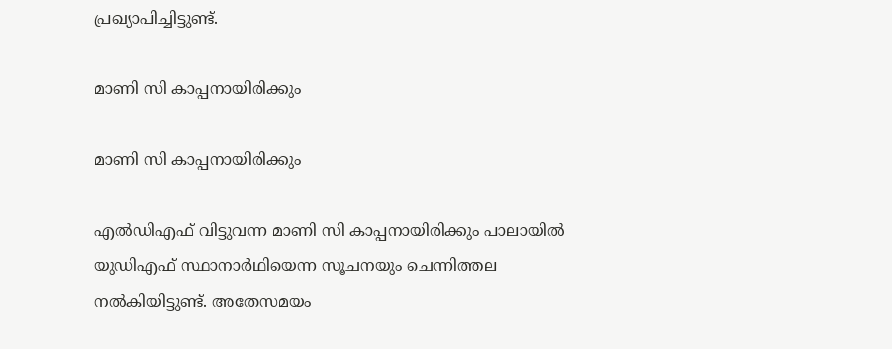പ്രഖ്യാപിച്ചിട്ടുണ്ട്.

മാണി സി കാപ്പനായിരിക്കും

മാണി സി കാപ്പനായിരിക്കും

എൽഡിഎഫ് വിട്ടുവന്ന മാണി സി കാപ്പനായിരിക്കും പാലായിൽ യുഡിഎഫ് സ്ഥാനാർഥിയെന്ന സൂചനയും ചെന്നിത്തല നൽകിയിട്ടുണ്ട്. അതേസമയം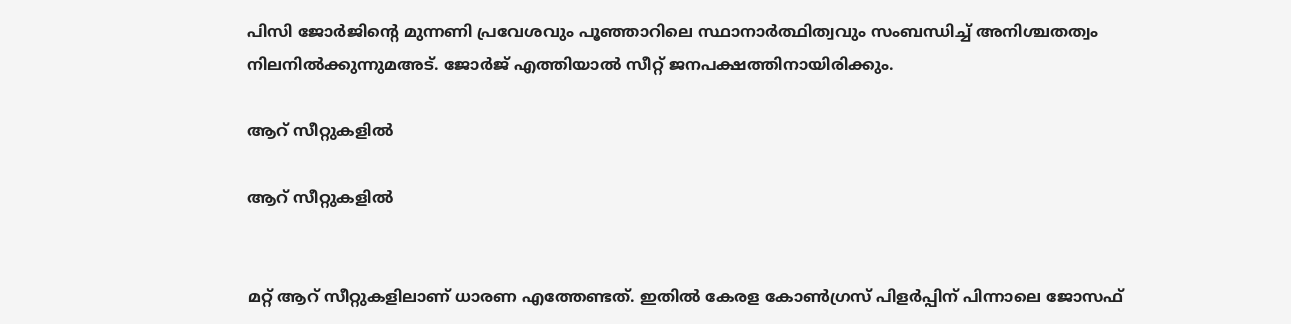പിസി ജോർജിന്റെ മുന്നണി പ്രവേശവും പൂഞ്ഞാറിലെ സ്ഥാനാർത്ഥിത്വവും സംബന്ധിച്ച് അനിശ്ചതത്വം നിലനിൽക്കുന്നുമഅട്. ജോർജ് എത്തിയാൽ സീറ്റ് ജനപക്ഷത്തിനായിരിക്കും.

ആറ് സീറ്റുകളിൽ

ആറ് സീറ്റുകളിൽ


മറ്റ് ആറ് സീറ്റുകളിലാണ് ധാരണ എത്തേണ്ടത്. ഇതിൽ കേരള കോൺഗ്രസ് പിളർപ്പിന് പിന്നാലെ ജോസഫ്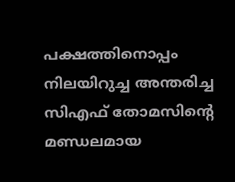പക്ഷത്തിനൊപ്പം നിലയിറുച്ച അന്തരിച്ച സിഎഫ് തോമസിന്റെ മണ്ഡലമായ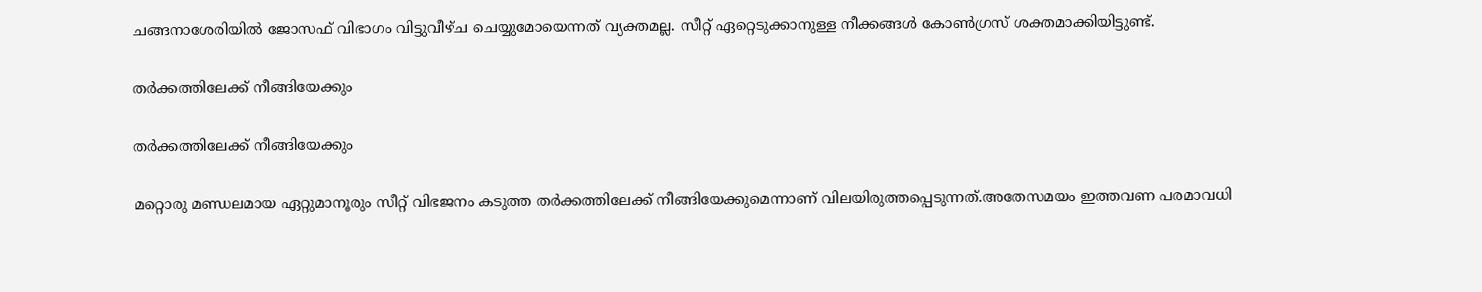ചങ്ങനാശേരിയിൽ ജോസഫ് വിഭാഗം വിട്ടുവീഴ്ച ചെയ്യുമോയെന്നത് വ്യക്തമല്ല. സീറ്റ് ഏറ്റെടുക്കാനുള്ള നീക്കങ്ങൾ കോൺഗ്രസ് ശക്തമാക്കിയിട്ടുണ്ട്.

തർക്കത്തിലേക്ക് നീങ്ങിയേക്കും

തർക്കത്തിലേക്ക് നീങ്ങിയേക്കും

മറ്റൊരു മണ്ഡലമായ ഏറ്റുമാനൂരും സീറ്റ് വിഭജനം കടുത്ത തർക്കത്തിലേക്ക് നീങ്ങിയേക്കുമെന്നാണ് വിലയിരുത്തപ്പെടുന്നത്.അതേസമയം ഇത്തവണ പരമാവധി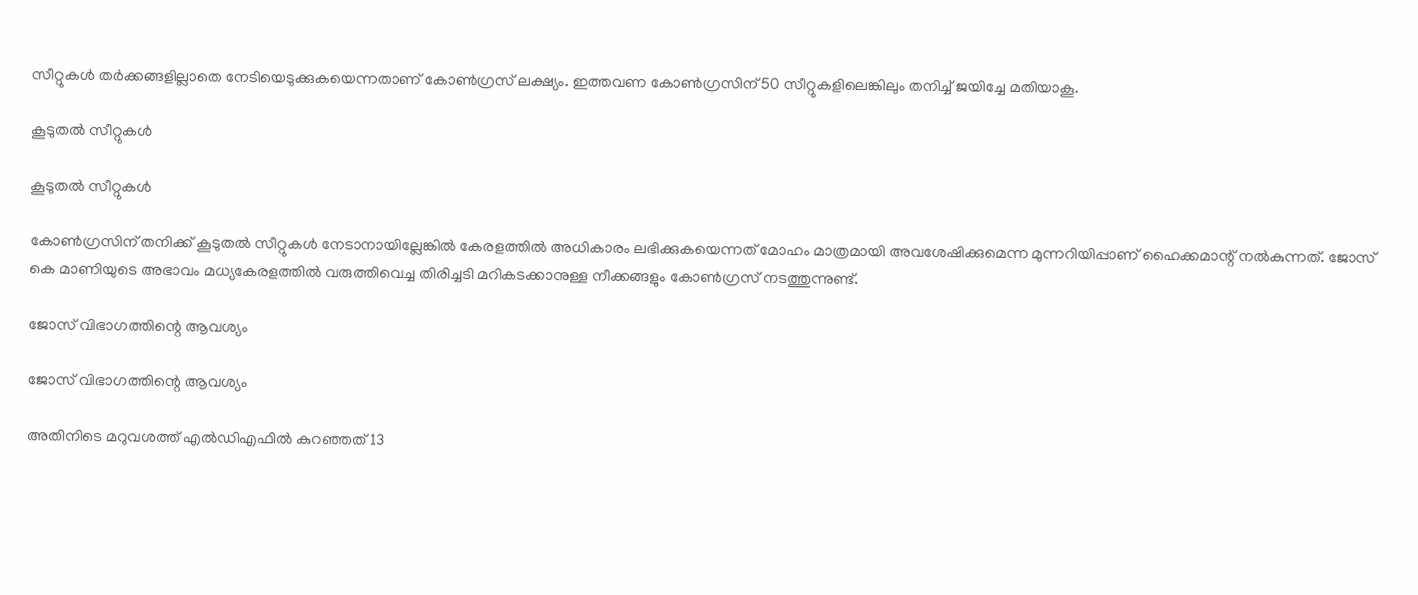സീറ്റുകൾ തർക്കങ്ങളില്ലാതെ നേടിയെടുക്കുകയെന്നതാണ് കോൺഗ്രസ് ലക്ഷ്യം. ഇത്തവണ കോൺഗ്രസിന് 50 സീറ്റുകളിലെങ്കിലും തനിച്ച് ജയിച്ചേ മതിയാകൂ.

കൂടുതൽ സീറ്റുകൾ

കൂടുതൽ സീറ്റുകൾ

കോൺഗ്രസിന് തനിക്ക് കൂടുതൽ സീറ്റുകൾ നേടാനായില്ലേങ്കിൽ കേരളത്തിൽ അധികാരം ലഭിക്കുകയെന്നത് മോഹം മാത്രമായി അവശേഷിക്കുമെന്ന മുന്നറിയിപ്പാണ് ഹൈക്കമാന്റ് നൽകുന്നത്. ജോസ് കെ മാണിയുടെ അഭാവം മധ്യകേരളത്തിൽ വരുത്തിവെച്ച തിരിച്ചടി മറികടക്കാനുള്ള നീക്കങ്ങളും കോൺഗ്രസ് നടത്തുന്നുണ്ട്.

ജോസ് വിഭാഗത്തിന്റെ ആവശ്യം

ജോസ് വിഭാഗത്തിന്റെ ആവശ്യം

അതിനിടെ മറുവശത്ത് എൽഡിഎഫിൽ കുറഞ്ഞത് 13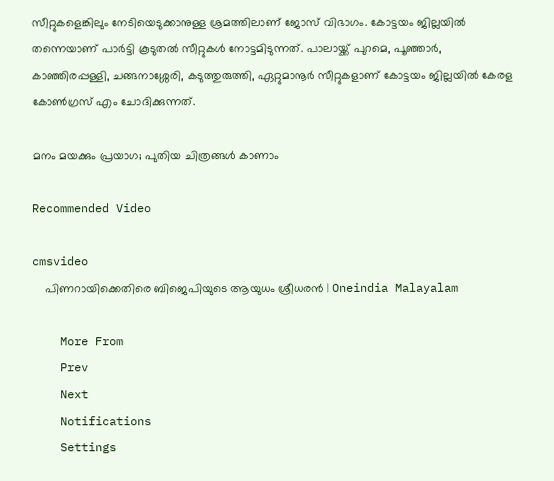സീറ്റുകളെങ്കിലും നേടിയെടുക്കാനുള്ള ശ്രമത്തിലാണ് ജോസ് വിഭാഗം. കോട്ടയം ജില്ലയിൽ തന്നെയാണ് പാർട്ടി കൂടുതൽ സീറ്റുകൾ നോട്ടമിടുന്നത്. പാലായ്ക്ക് പുറമെ, പൂഞ്ഞാര്‍, കാഞ്ഞിരപ്പള്ളി, ചങ്ങനാശ്ശേരി, കടുത്തുരുത്തി, ഏറ്റുമാനൂര്‍ സീറ്റുകളാണ് കോട്ടയം ജില്ലയില്‍ കേരള കോണ്‍ഗ്രസ് എം ചോദിക്കുന്നത്.

മനം മയക്കും പ്രയാഗ; പുതിയ ചിത്രങ്ങള്‍ കാണാം

Recommended Video

cmsvideo
    പിണറായിക്കെതിരെ ബിജെപിയുടെ ആയുധം ശ്രീധരന്‍ | Oneindia Malayalam

    More From
    Prev
    Next
    Notifications
    Settings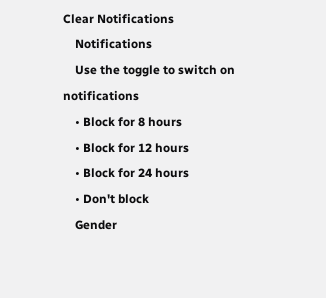Clear Notifications
    Notifications
    Use the toggle to switch on notifications
    • Block for 8 hours
    • Block for 12 hours
    • Block for 24 hours
    • Don't block
    Gender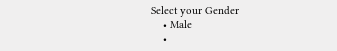Select your Gender
    • Male
    •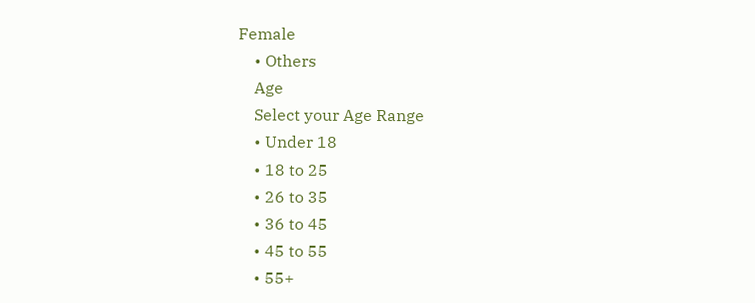Female
    • Others
    Age
    Select your Age Range
    • Under 18
    • 18 to 25
    • 26 to 35
    • 36 to 45
    • 45 to 55
    • 55+